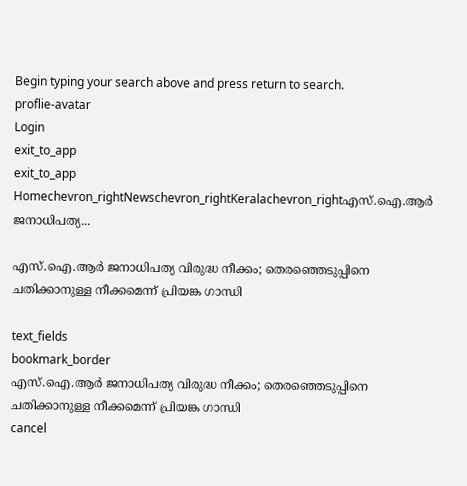Begin typing your search above and press return to search.
proflie-avatar
Login
exit_to_app
exit_to_app
Homechevron_rightNewschevron_rightKeralachevron_rightഎസ്.ഐ.ആർ ജനാധിപത്യ...

എസ്.ഐ.ആർ ജനാധിപത്യ വിരുദ്ധ നീക്കം; തെരഞ്ഞെടുപ്പിനെ ചതിക്കാനുള്ള നീക്കമെന്ന് പ്രിയങ്ക ഗാന്ധി

text_fields
bookmark_border
എസ്.ഐ.ആർ ജനാധിപത്യ വിരുദ്ധ നീക്കം; തെരഞ്ഞെടുപ്പിനെ ചതിക്കാനുള്ള നീക്കമെന്ന് പ്രിയങ്ക ഗാന്ധി
cancel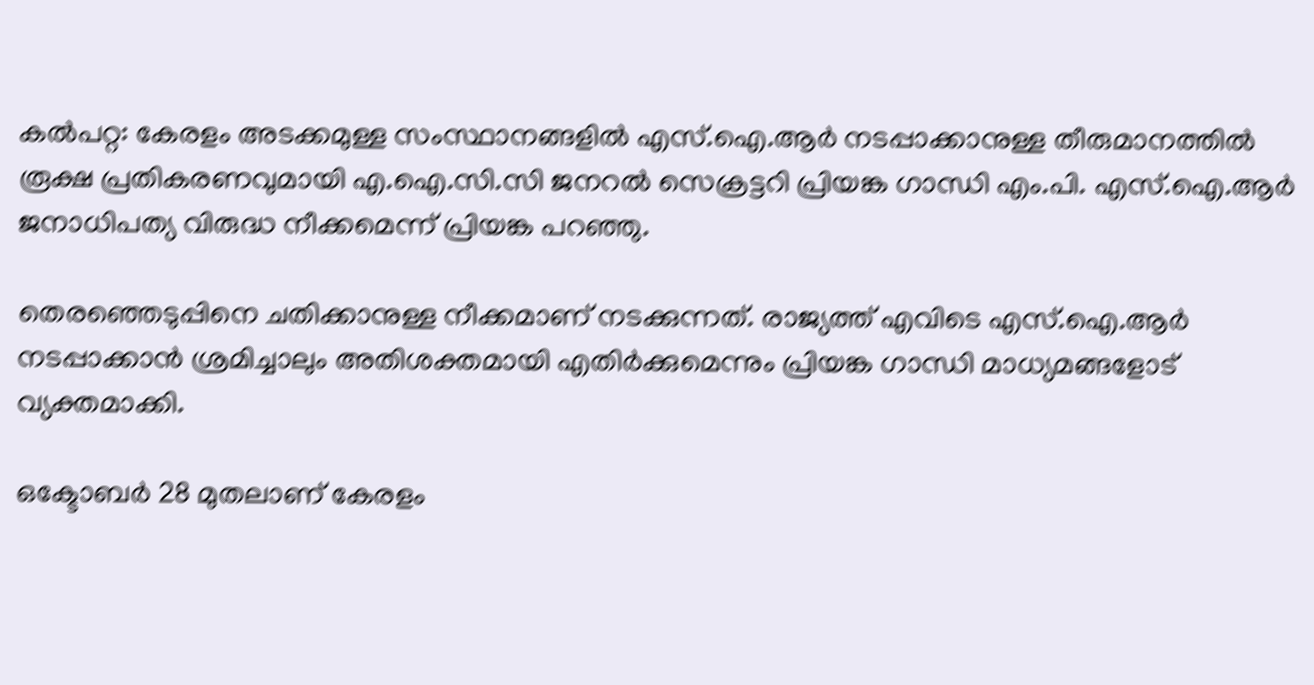കൽപറ്റ: കേരളം അടക്കമുള്ള സംസ്ഥാനങ്ങളിൽ എസ്.ഐ.ആർ നടപ്പാക്കാനുള്ള തീരുമാനത്തിൽ രൂക്ഷ പ്രതികരണവുമായി എ.ഐ.സി.സി ജനറൽ സെക്രട്ടറി പ്രിയങ്ക ഗാന്ധി എം.പി. എസ്.ഐ.ആർ ജനാധിപത്യ വിരുദ്ധ നീക്കമെന്ന് പ്രിയങ്ക പറഞ്ഞു.

തെരഞ്ഞെടുപ്പിനെ ചതിക്കാനുള്ള നീക്കമാണ് നടക്കുന്നത്. രാജ്യത്ത് എവിടെ എസ്.ഐ.ആർ നടപ്പാക്കാൻ ശ്രമിച്ചാലും അതിശക്തമായി എതിർക്കുമെന്നും പ്രിയങ്ക ഗാന്ധി മാധ്യമങ്ങളോട് വ്യക്തമാക്കി.

ഒക്ടോബർ 28 മുതലാണ് കേരളം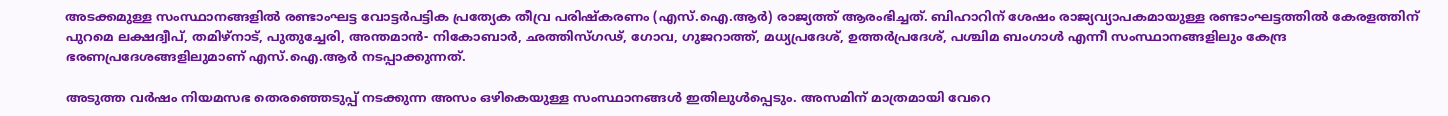അടക്കമുള്ള സംസ്ഥാനങ്ങളിൽ രണ്ടാംഘട്ട വോട്ടർപട്ടിക പ്രത്യേക തീവ്ര പരിഷ്‍കരണം (എസ്.ഐ.ആർ) രാജ്യത്ത് ആരംഭിച്ചത്. ബിഹാറിന് ശേഷം രാജ്യവ്യാപകമായുള്ള രണ്ടാംഘട്ടത്തിൽ കേരളത്തിന് പുറമെ ലക്ഷദ്വീപ്, തമിഴ്നാട്, പുതുച്ചേരി, അന്തമാൻ- നികോബാർ, ഛത്തിസ്ഗഢ്, ഗോവ, ഗുജറാത്ത്, മധ്യപ്രദേശ്, ഉത്തർപ്രദേശ്, പശ്ചിമ ബംഗാൾ എന്നീ സംസ്ഥാനങ്ങളിലും കേന്ദ്ര ഭരണപ്രദേശങ്ങളിലുമാണ് എസ്.ഐ.ആർ നടപ്പാക്കുന്നത്.

അടുത്ത വർഷം നിയമസഭ തെരഞ്ഞെടുപ്പ് നടക്കുന്ന അസം ഒഴികെയുള്ള സംസ്ഥാനങ്ങൾ ഇതിലുൾപ്പെടും. അസമിന് മാത്രമായി വേറെ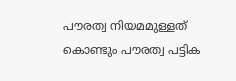പൗരത്വ നിയമമുള്ളത് കൊണ്ടും പൗരത്വ പട്ടിക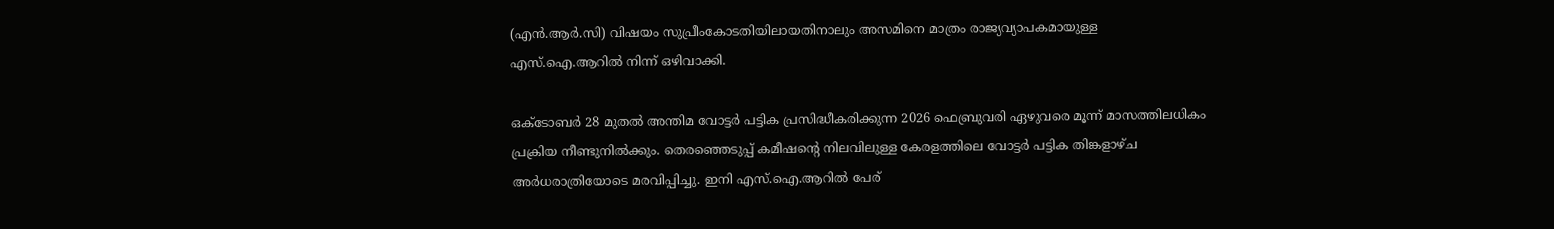(എൻ.ആർ.സി) വിഷയം സുപ്രീംകോടതിയിലായതിനാലും അസമിനെ മാത്രം രാജ്യവ്യാപകമായുള്ള എസ്.ഐ.ആറിൽ നിന്ന് ഒഴിവാക്കി.

ഒക്ടോബർ 28 മുതൽ അന്തിമ വോട്ടർ പട്ടിക പ്രസിദ്ധീകരിക്കുന്ന 2026 ഫെബ്രുവരി ഏഴുവരെ മൂന്ന് മാസത്തിലധികം പ്രക്രിയ നീണ്ടുനിൽക്കും. തെരഞ്ഞെടുപ്പ് കമീഷന്റെ നിലവിലുള്ള കേരളത്തിലെ വോട്ടർ പട്ടിക തിങ്കളാഴ്ച അർധരാത്രിയോടെ മരവിപ്പിച്ചു. ഇനി എസ്.ഐ.ആറിൽ പേര്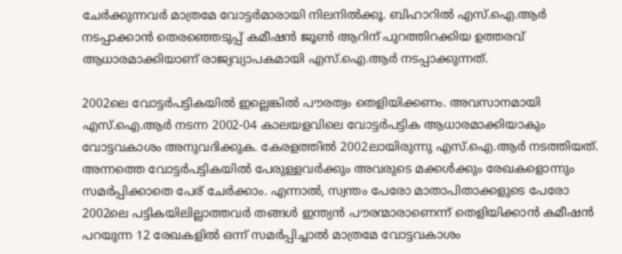ചേർക്കുന്നവർ മാത്രമേ വോട്ടർമാരായി നിലനിൽക്കൂ. ബിഹാറിൽ എസ്.ഐ.ആർ നടപ്പാക്കാൻ തെരഞ്ഞെടുപ്പ് കമീഷൻ ജൂൺ ആറിന് പുറത്തിറക്കിയ ഉത്തരവ് ആധാരമാക്കിയാണ് രാജ്യവ്യാപകമായി എസ്.ഐ.ആർ നടപ്പാക്കുന്നത്.

2002ലെ വോട്ടർപട്ടികയിൽ ഇല്ലെങ്കിൽ പൗരത്വം തെളിയിക്കണം. അവസാനമായി എസ്.ഐ.ആർ നടന്ന 2002-04 കാലയളവിലെ വോട്ടർപട്ടിക ആധാരമാക്കിയാകും വോട്ടവകാശം അനുവദിക്കുക. കേരളത്തിൽ 2002ലായിരുന്നു എസ്.ഐ.ആർ നടത്തിയത്. അന്നത്തെ വോട്ടർപട്ടികയിൽ പേരുള്ളവർക്കും അവരുടെ മക്കൾക്കും രേഖകളൊന്നും സമർപ്പിക്കാതെ പേര് ചേർക്കാം. എന്നാൽ, സ്വന്തം പേരോ മാതാപിതാക്കളുടെ പേരോ 2002ലെ പട്ടികയിലില്ലാത്തവർ തങ്ങൾ ഇന്ത്യൻ പൗരന്മാരാണെന്ന് തെളിയിക്കാൻ കമീഷൻ പറയുന്ന 12 രേഖകളിൽ ഒന്ന് സമർപ്പിച്ചാൽ മാത്രമേ വോട്ടവകാശം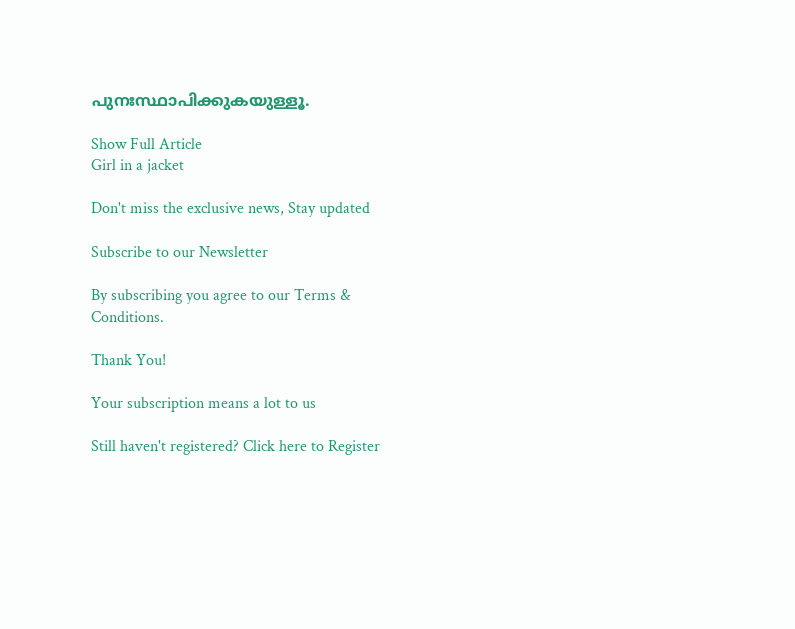പുനഃസ്ഥാപിക്കുകയുള്ളൂ.

Show Full Article
Girl in a jacket

Don't miss the exclusive news, Stay updated

Subscribe to our Newsletter

By subscribing you agree to our Terms & Conditions.

Thank You!

Your subscription means a lot to us

Still haven't registered? Click here to Register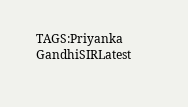TAGS:Priyanka GandhiSIRLatest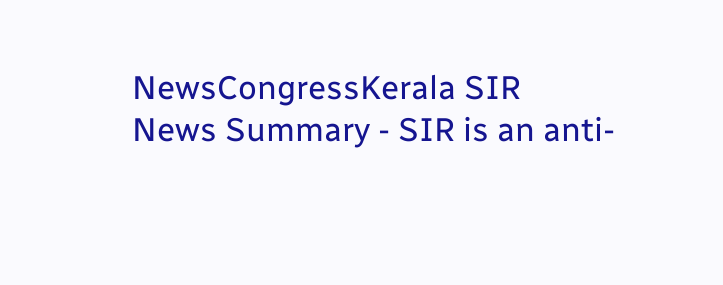NewsCongressKerala SIR
News Summary - SIR is an anti-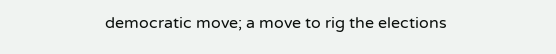democratic move; a move to rig the elections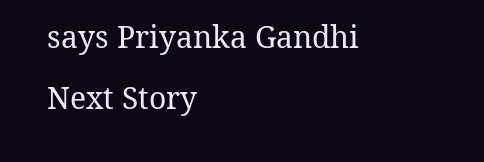says Priyanka Gandhi
Next Story